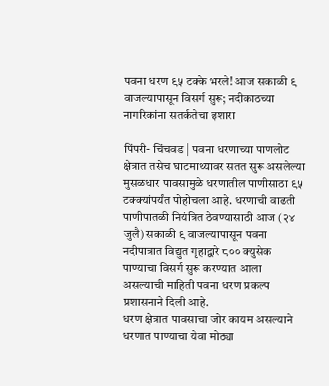पवना धरण ९५ टक्के भरले! आज सकाळी ९ वाजल्यापासून विसर्ग सुरू; नदीकाठच्या नागरिकांना सतर्कतेचा इशारा

पिंपरी- चिंचवड | पवना धरणाच्या पाणलोट क्षेत्रात तसेच घाटमाथ्यावर सतत सुरू असलेल्या मुसळधार पावसामुळे धरणातील पाणीसाठा ९५ टक्क्यांपर्यंत पोहोचला आहे. धरणाची वाढती पाणीपातळी नियंत्रित ठेवण्यासाठी आज (२४ जुलै) सकाळी ९ वाजल्यापासून पवना नदीपात्रात विद्युत गृहाद्वारे ८०० क्युसेक पाण्याचा विसर्ग सुरू करण्यात आला असल्याची माहिती पवना धरण प्रकल्प प्रशासनाने दिली आहे.
धरण क्षेत्रात पावसाचा जोर कायम असल्याने धरणात पाण्याचा येवा मोठ्या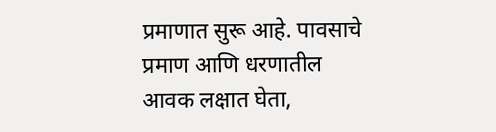प्रमाणात सुरू आहे. पावसाचे प्रमाण आणि धरणातील आवक लक्षात घेता,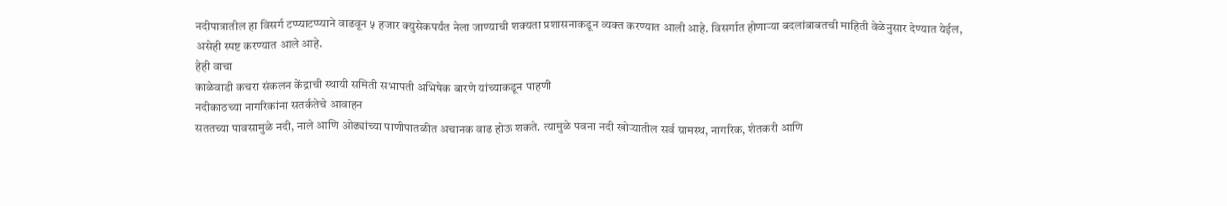नदीपात्रातील हा विसर्ग टप्प्याटप्प्याने वाढवून ५ हजार क्युसेकपर्यंत नेला जाण्याची शक्यता प्रशासनाकडून व्यक्त करण्यात आली आहे. विसर्गात होणाऱ्या बदलांबाबतची माहिती वेळेनुसार देण्यात येईल, असेही स्पष्ट करण्यात आले आहे.
हेही वाचा
काळेवाडी कचरा संकलन केंद्राची स्थायी समिती सभापती अभिषेक बारणे यांच्याकडून पाहणी
नदीकाठच्या नागरिकांना सतर्कतेचे आवाहन
सततच्या पावसामुळे नदी, नाले आणि ओढ्यांच्या पाणीपातळीत अचानक वाढ होऊ शकते. त्यामुळे पवना नदी खोऱ्यातील सर्व ग्रामस्थ, नागरिक, शेतकरी आणि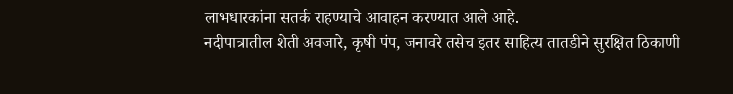लाभधारकांना सतर्क राहण्याचे आवाहन करण्यात आले आहे.
नदीपात्रातील शेती अवजारे, कृषी पंप, जनावरे तसेच इतर साहित्य तातडीने सुरक्षित ठिकाणी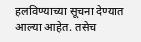हलविण्याच्या सूचना देण्यात आल्या आहेत. तसेच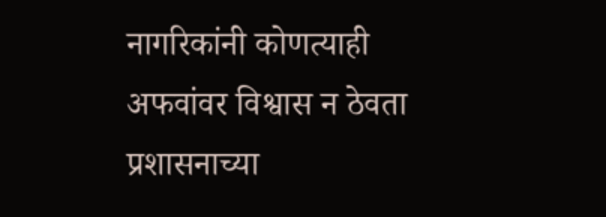नागरिकांनी कोणत्याही अफवांवर विश्वास न ठेवता प्रशासनाच्या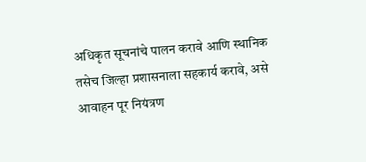अधिकृत सूचनांचे पालन करावे आणि स्थानिक तसेच जिल्हा प्रशासनाला सहकार्य करावे, असे आवाहन पूर नियंत्रण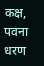कक्ष, पवना धरण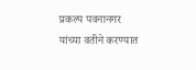प्रकल्प पवनानगर यांच्या वतीने करण्यात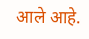आले आहे.